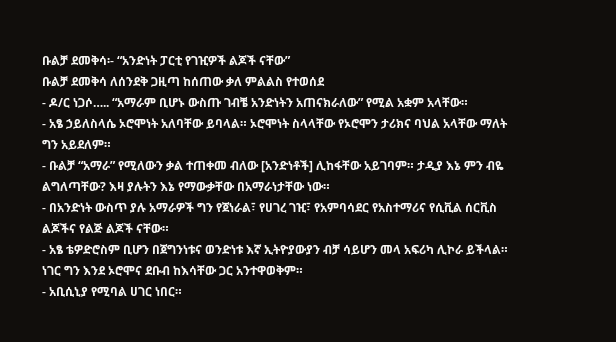ቡልቻ ደመቅሳ፡- “አንድነት ፓርቲ የገዢዎች ልጆች ናቸው”
ቡልቻ ደመቅሳ ለሰንደቅ ጋዚጣ ከሰጠው ቃለ ምልልስ የተወሰደ
- ዶ/ር ነጋሶ….. “አማራም ቢሆኑ ውስጡ ገብቼ አንድነትን አጠናክራለው” የሚል አቋም አላቸው።
- አፄ ኃይለስላሴ ኦሮሞነት አለባቸው ይባላል። ኦሮሞነት ስላላቸው የኦሮሞን ታሪክና ባህል አላቸው ማለት ግን አይደለም።
- ቡልቻ “አማራ” የሚለውን ቃል ተጠቀመ ብለው [አንድነቶች] ሊከፋቸው አይገባም። ታዲያ እኔ ምን ብዬ ልግለጣቸው? እዛ ያሉትን እኔ የማውቃቸው በአማራነታቸው ነው።
- በአንድነት ውስጥ ያሉ አማራዎች ግን የጀነራል፣ የሀገረ ገዢ፣ የአምባሳደር የአስተማሪና የሲቪል ሰርቪስ ልጆችና የልጅ ልጆች ናቸው።
- አፄ ቴዎድሮስም ቢሆን በጀግንነቱና ወንድነቱ እኛ ኢትዮያውያን ብቻ ሳይሆን መላ አፍሪካ ሊኮራ ይችላል። ነገር ግን እንደ ኦሮሞና ደቡብ ከእሳቸው ጋር አንተዋወቅም።
- አቢሲኒያ የሚባል ሀገር ነበር።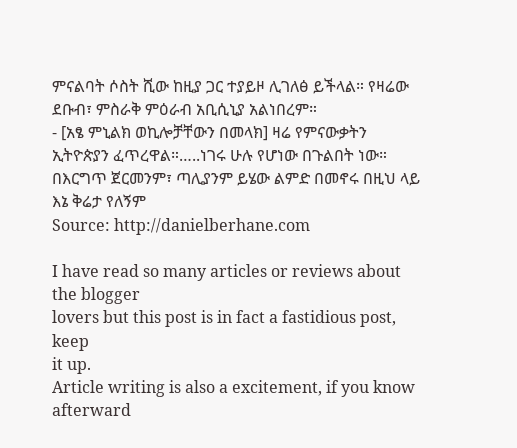ምናልባት ሶስት ሺው ከዚያ ጋር ተያይዞ ሊገለፅ ይችላል። የዛሬው ደቡብ፣ ምስራቅ ምዕራብ አቢሲኒያ አልነበረም።
- [አፄ ምኒልክ ወኪሎቻቸውን በመላክ] ዛሬ የምናውቃትን ኢትዮጵያን ፈጥረዋል።…..ነገሩ ሁሉ የሆነው በጉልበት ነው። በእርግጥ ጀርመንም፣ ጣሊያንም ይሄው ልምድ በመኖሩ በዚህ ላይ እኔ ቅሬታ የለኝም
Source: http://danielberhane.com

I have read so many articles or reviews about the blogger
lovers but this post is in fact a fastidious post, keep
it up.
Article writing is also a excitement, if you know afterward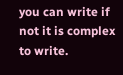you can write if not it is complex to write.